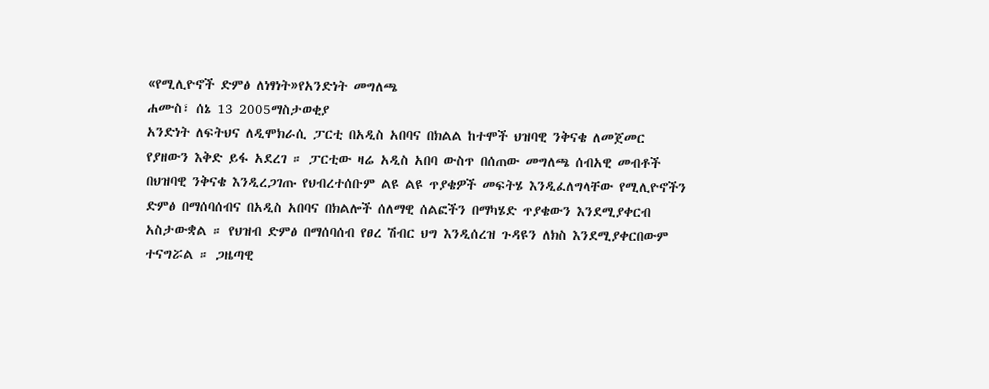«የሚሊዮኖች ድምፅ ለነፃነት»የአንድነት መግለጫ
ሐሙስ፣ ሰኔ 13 2005ማስታወቂያ
አንድነት ለፍትህና ለዲሞክራሲ ፓርቲ በአዲስ አበባና በክልል ከተሞች ህዝባዊ ንቅናቄ ለመጀመር የያዘውን እቅድ ይፋ አደረገ ። ፓርቲው ዛሬ አዲስ አበባ ውስጥ በሰጠው መግለጫ ሰብአዊ መብቶች በህዝባዊ ንቅናቄ እንዲረጋገጡ የህብረተሰቡም ልዩ ልዩ ጥያቄዎች መፍትሄ እንዲፈለግላቸው የሚሊዮኖችን ድምፅ በማሰባሰብና በአዲስ አበባና በክልሎች ሰለማዊ ሰልፎችን በማካሄድ ጥያቄውን እንደሚያቀርብ አስታውቋል ። የህዝብ ድምፅ በማሰባሰብ የፀረ ሽብር ህግ እንዲሰረዝ ጉዳዩን ለክስ እንደሚያቀርበውም ተናግሯል ። ጋዜጣዊ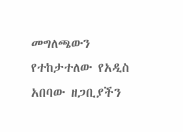መግለጫውን የተከታተለው የአዲስ አበባው ዘጋቢያችን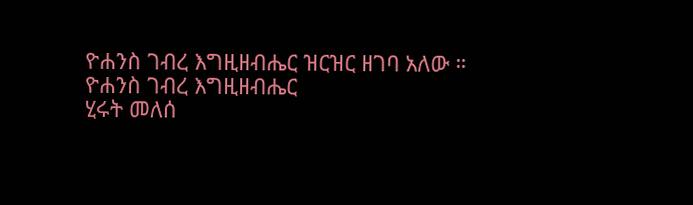ዮሐንስ ገብረ እግዚዘብሔር ዝርዝር ዘገባ አለው ።
ዮሐንስ ገብረ እግዚዘብሔር
ሂሩት መለሰ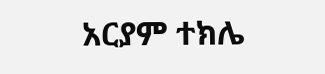አርያም ተክሌ